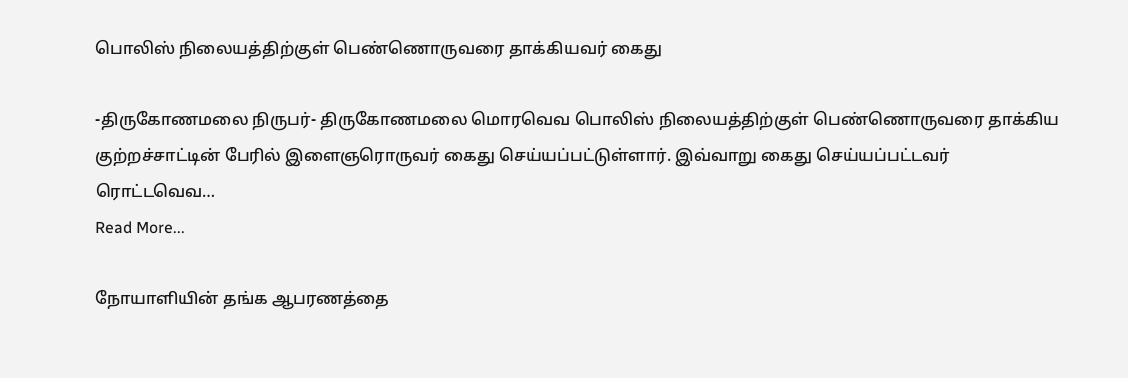பொலிஸ் நிலையத்திற்குள் பெண்ணொருவரை தாக்கியவர் கைது

-திருகோணமலை நிருபர்- திருகோணமலை மொரவெவ பொலிஸ் நிலையத்திற்குள் பெண்ணொருவரை தாக்கிய குற்றச்சாட்டின் பேரில் இளைஞரொருவர் கைது செய்யப்பட்டுள்ளார். இவ்வாறு கைது செய்யப்பட்டவர் ரொட்டவெவ…
Read More...

நோயாளியின் தங்க ஆபரணத்தை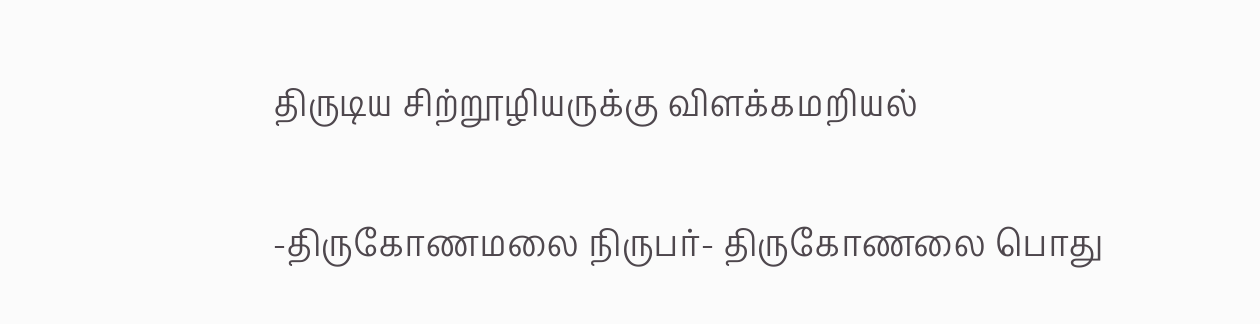திருடிய சிற்றூழியருக்கு விளக்கமறியல்

-திருகோணமலை நிருபர்- திருகோணலை பொது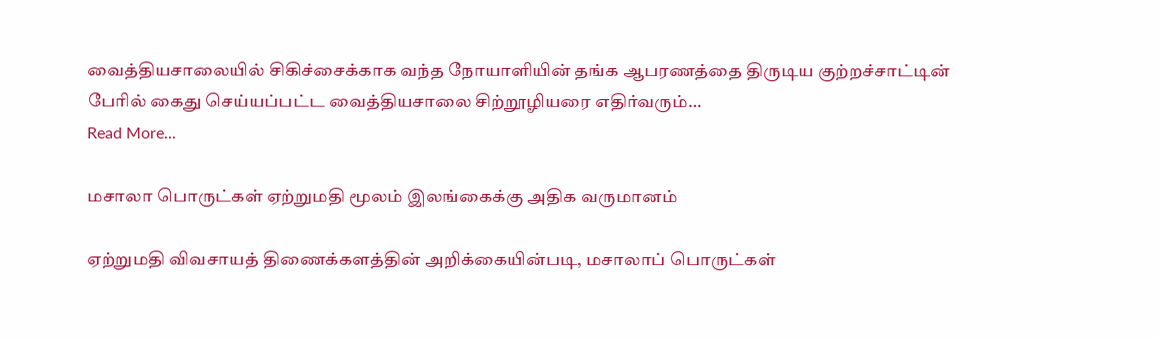வைத்தியசாலையில் சிகிச்சைக்காக வந்த நோயாளியின் தங்க ஆபரணத்தை திருடிய குற்றச்சாட்டின் பேரில் கைது செய்யப்பட்ட வைத்தியசாலை சிற்றூழியரை எதிர்வரும்…
Read More...

மசாலா பொருட்கள் ஏற்றுமதி மூலம் இலங்கைக்கு அதிக வருமானம்

ஏற்றுமதி விவசாயத் திணைக்களத்தின் அறிக்கையின்படி, மசாலாப் பொருட்கள்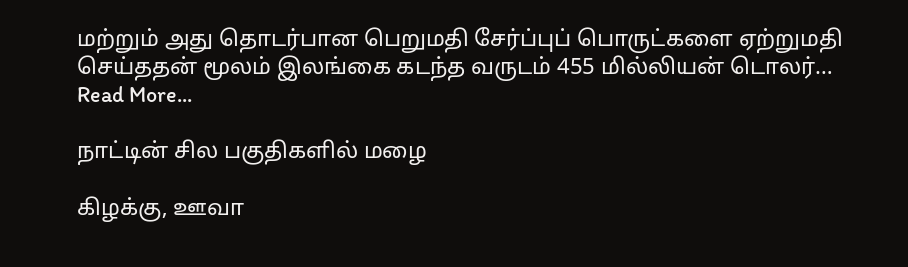மற்றும் அது தொடர்பான பெறுமதி சேர்ப்புப் பொருட்களை ஏற்றுமதி செய்ததன் மூலம் இலங்கை கடந்த வருடம் 455 மில்லியன் டொலர்…
Read More...

நாட்டின் சில பகுதிகளில் மழை

கிழக்கு, ஊவா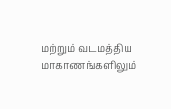மற்றும் வடமத்திய மாகாணங்களிலும்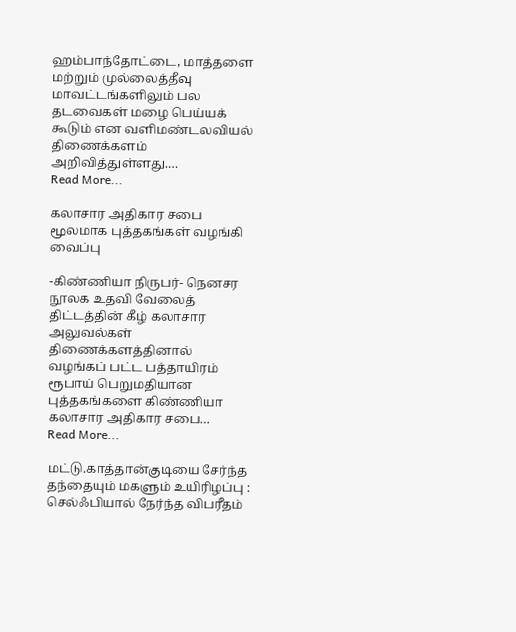ஹம்பாந்தோட்டை, மாத்தளை மற்றும் முல்லைத்தீவு மாவட்டங்களிலும் பல தடவைகள் மழை பெய்யக் கூடும் என வளிமண்டலவியல் திணைக்களம் அறிவித்துள்ளது.…
Read More...

கலாசார அதிகார சபை மூலமாக புத்தகங்கள் வழங்கி வைப்பு

-கிண்ணியா நிருபர்- நெனசர நூலக உதவி வேலைத் திட்டத்தின் கீழ் கலாசார அலுவல்கள் திணைக்களத்தினால் வழங்கப் பட்ட பத்தாயிரம் ரூபாய் பெறுமதியான புத்தகங்களை கிண்ணியா கலாசார அதிகார சபை…
Read More...

மட்டு.காத்தான்குடியை சேர்ந்த தந்தையும் மகளும் உயிரிழப்பு : செல்ஃபியால் நேர்ந்த விபரீதம்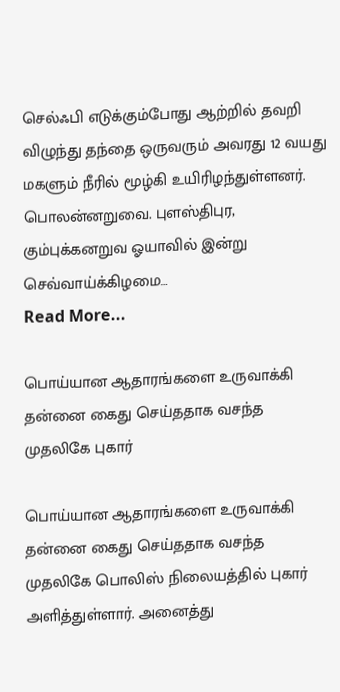செல்ஃபி எடுக்கும்போது ஆற்றில் தவறி விழுந்து தந்தை ஒருவரும் அவரது 12 வயது மகளும் நீரில் மூழ்கி உயிரிழந்துள்ளனர். பொலன்னறுவை. புளஸ்திபுர, கும்புக்கனறுவ ஓயாவில் இன்று செவ்வாய்க்கிழமை…
Read More...

பொய்யான ஆதாரங்களை உருவாக்கி தன்னை கைது செய்ததாக வசந்த முதலிகே புகார்

பொய்யான ஆதாரங்களை உருவாக்கி தன்னை கைது செய்ததாக வசந்த முதலிகே பொலிஸ் நிலையத்தில் புகார் அளித்துள்ளார். அனைத்து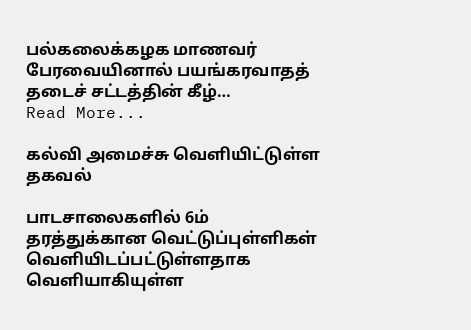பல்கலைக்கழக மாணவர் பேரவையினால் பயங்கரவாதத் தடைச் சட்டத்தின் கீழ்…
Read More...

கல்வி அமைச்சு வெளியிட்டுள்ள தகவல்

பாடசாலைகளில் 6ம் தரத்துக்கான வெட்டுப்புள்ளிகள் வெளியிடப்பட்டுள்ளதாக வெளியாகியுள்ள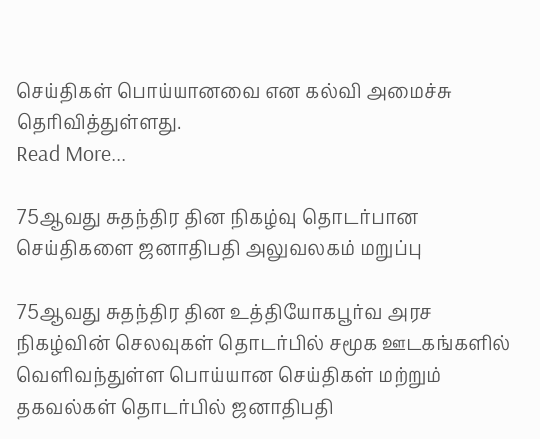செய்திகள் பொய்யானவை என கல்வி அமைச்சு தெரிவித்துள்ளது.
Read More...

75ஆவது சுதந்திர தின நிகழ்வு தொடர்பான செய்திகளை ஜனாதிபதி அலுவலகம் மறுப்பு

75ஆவது சுதந்திர தின உத்தியோகபூர்வ அரச நிகழ்வின் செலவுகள் தொடர்பில் சமூக ஊடகங்களில் வெளிவந்துள்ள பொய்யான செய்திகள் மற்றும் தகவல்கள் தொடர்பில் ஜனாதிபதி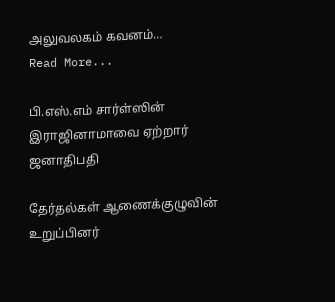அலுவலகம் கவனம்…
Read More...

பி.எஸ்.எம் சார்ள்ஸின் இராஜினாமாவை ஏற்றார் ஜனாதிபதி

தேர்தல்கள் ஆணைக்குழுவின் உறுப்பினர்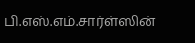பி.எஸ்.எம்.சார்ள்ஸின்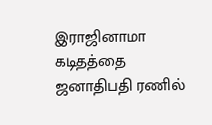இராஜினாமா கடிதத்தை ஜனாதிபதி ரணில்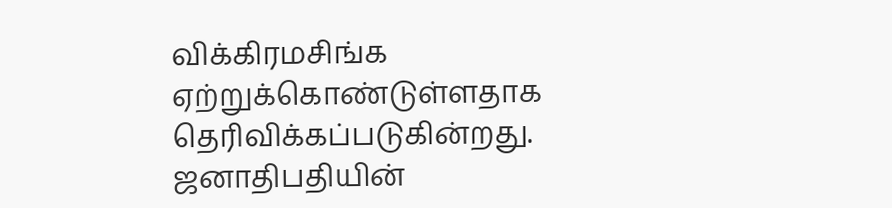விக்கிரமசிங்க ஏற்றுக்கொண்டுள்ளதாக தெரிவிக்கப்படுகின்றது. ஜனாதிபதியின்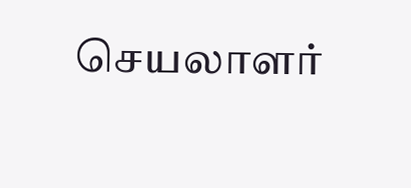செயலாளர்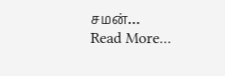சமன்…
Read More...